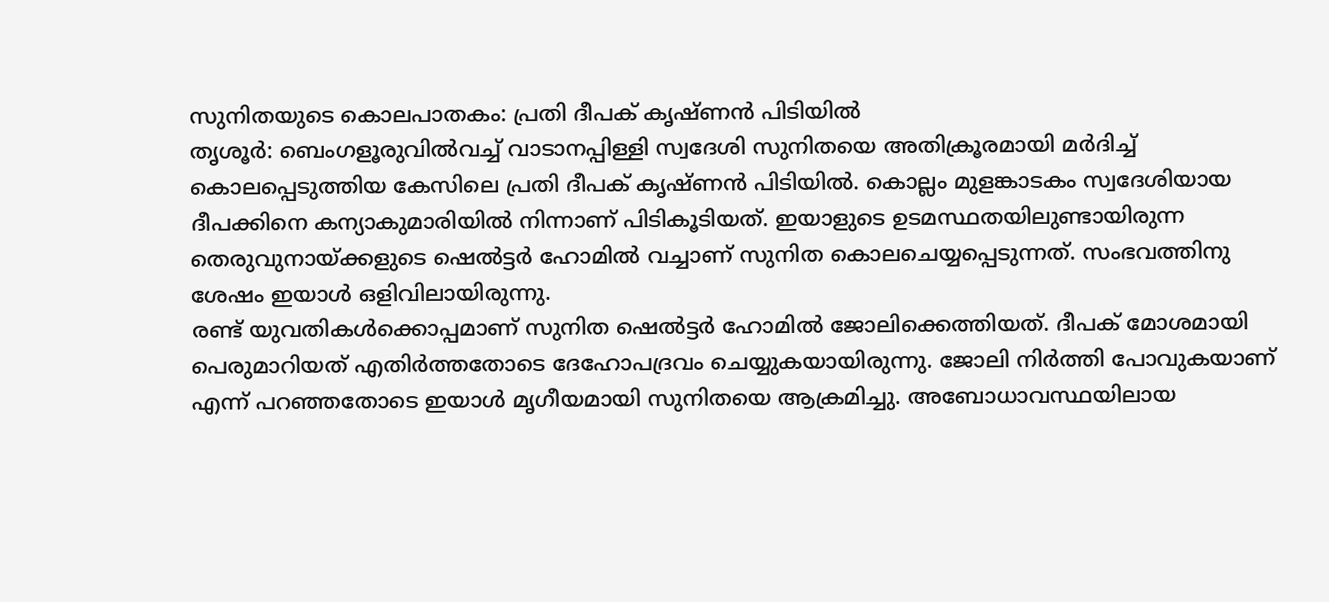സുനിതയുടെ കൊലപാതകം: പ്രതി ദീപക് കൃഷ്ണൻ പിടിയിൽ
തൃശൂർ: ബെംഗളൂരുവിൽവച്ച് വാടാനപ്പിള്ളി സ്വദേശി സുനിതയെ അതിക്രൂരമായി മർദിച്ച് കൊലപ്പെടുത്തിയ കേസിലെ പ്രതി ദീപക് കൃഷ്ണൻ പിടിയിൽ. കൊല്ലം മുളങ്കാടകം സ്വദേശിയായ ദീപക്കിനെ കന്യാകുമാരിയിൽ നിന്നാണ് പിടികൂടിയത്. ഇയാളുടെ ഉടമസ്ഥതയിലുണ്ടായിരുന്ന തെരുവുനായ്ക്കളുടെ ഷെൽട്ടർ ഹോമിൽ വച്ചാണ് സുനിത കൊലചെയ്യപ്പെടുന്നത്. സംഭവത്തിനു ശേഷം ഇയാൾ ഒളിവിലായിരുന്നു.
രണ്ട് യുവതികൾക്കൊപ്പമാണ് സുനിത ഷെൽട്ടർ ഹോമിൽ ജോലിക്കെത്തിയത്. ദീപക് മോശമായി പെരുമാറിയത് എതിർത്തതോടെ ദേഹോപദ്രവം ചെയ്യുകയായിരുന്നു. ജോലി നിർത്തി പോവുകയാണ് എന്ന് പറഞ്ഞതോടെ ഇയാൾ മൃഗീയമായി സുനിതയെ ആക്രമിച്ചു. അബോധാവസ്ഥയിലായ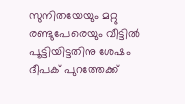സുനിതയേയും മറ്റു രണ്ടുപേരെയും വീട്ടിൽ പൂട്ടിയിട്ടതിനു ശേഷം ദീപക് പുറത്തേക്ക്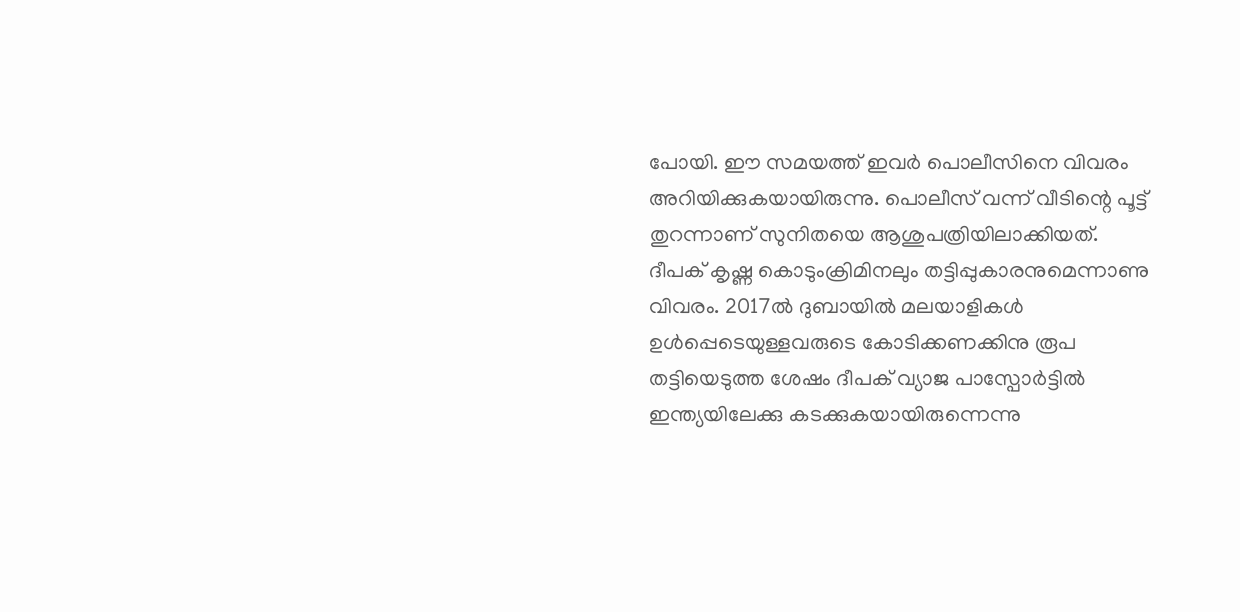പോയി. ഈ സമയത്ത് ഇവർ പൊലീസിനെ വിവരം അറിയിക്കുകയായിരുന്നു. പൊലീസ് വന്ന് വീടിന്റെ പൂട്ട് തുറന്നാണ് സുനിതയെ ആശുപത്രിയിലാക്കിയത്.
ദീപക് കൃഷ്ണ കൊടുംക്രിമിനലും തട്ടിപ്പുകാരനുമെന്നാണു വിവരം. 2017ൽ ദുബായിൽ മലയാളികൾ ഉൾപ്പെടെയുള്ളവരുടെ കോടിക്കണക്കിനു രൂപ തട്ടിയെടുത്ത ശേഷം ദീപക് വ്യാജ പാസ്പോർട്ടിൽ ഇന്ത്യയിലേക്കു കടക്കുകയായിരുന്നെന്നു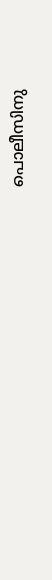പൊലീസിനു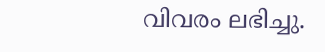വിവരം ലഭിച്ചു.